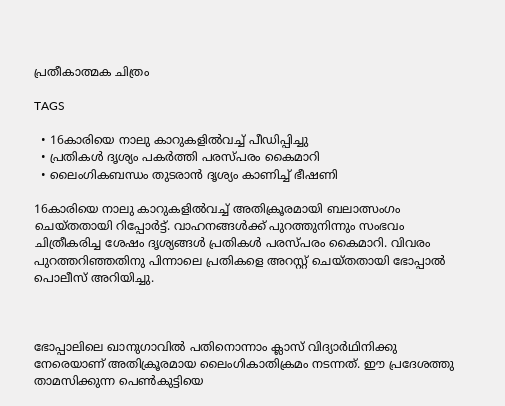പ്രതീകാത്മക ചിത്രം

TAGS

  • 16കാരിയെ നാലു കാറുകളില്‍വച്ച് പീഡിപ്പിച്ചു
  • പ്രതികള്‍ ദൃശ്യം പകര്‍ത്തി പരസ്പരം കൈമാറി
  • ലൈംഗികബന്ധം തുടരാന്‍ ദൃശ്യം കാണിച്ച് ഭീഷണി

16കാരിയെ നാലു കാറുകളില്‍വച്ച് അതിക്രൂരമായി ബലാത്സംഗം ചെയ്തതായി റിപ്പോര്‍ട്ട്. വാഹനങ്ങള്‍ക്ക് പുറത്തുനിന്നും സംഭവം ചിത്രീകരിച്ച ശേഷം ദൃശ്യങ്ങള്‍ പ്രതികള്‍ പരസ്പരം കൈമാറി. വിവരം പുറത്തറിഞ്ഞതിനു പിന്നാലെ പ്രതികളെ അറസ്റ്റ് ചെയ്തതായി ഭോപ്പാല്‍ പൊലീസ് അറിയിച്ചു.



ഭോപ്പാലിലെ ഖാനുഗാവില്‍ പതിനൊന്നാം ക്ലാസ് വിദ്യാര്‍ഥിനിക്കു നേരെയാണ് അതിക്രൂരമായ ലൈംഗികാതിക്രമം നടന്നത്. ഈ പ്രദേശത്തു താമസിക്കുന്ന പെണ്‍കുട്ടിയെ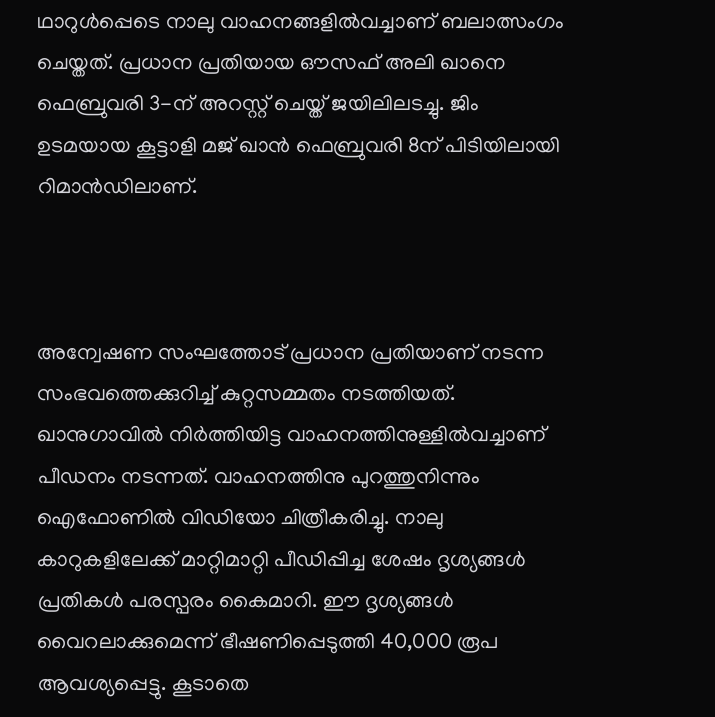ഥാറുള്‍പ്പെടെ നാലു വാഹനങ്ങളില്‍വച്ചാണ് ബലാത്സംഗം ചെയ്തത്. പ്രധാന പ്രതിയായ ഔസഫ് അലി ഖാനെ ഫെബ്രുവരി 3-ന് അറസ്റ്റ് ചെയ്ത് ജയിലിലടച്ചു. ജിം ഉടമയായ കൂട്ടാളി മജ് ഖാൻ ഫെബ്രുവരി 8ന് പിടിയിലായി റിമാൻഡിലാണ്.



അന്വേഷണ സംഘത്തോട് പ്രധാന പ്രതിയാണ് നടന്ന സംഭവത്തെക്കുറിച്ച് കുറ്റസമ്മതം നടത്തിയത്. ഖാനുഗാവില്‍ നിര്‍ത്തിയിട്ട വാഹനത്തിനുള്ളില്‍വച്ചാണ് പീഡനം നടന്നത്. വാഹനത്തിനു പുറത്തുനിന്നും ഐഫോണില്‍ വിഡിയോ ചിത്രീകരിച്ചു. നാലു കാറുകളിലേക്ക് മാറ്റിമാറ്റി പീഡിപ്പിച്ച ശേഷം ദൃശ്യങ്ങള്‍ പ്രതികള്‍ പരസ്പരം കൈമാറി. ഈ ദൃശ്യങ്ങള്‍ വൈറലാക്കുമെന്ന് ഭീഷണിപ്പെടുത്തി 40,000 രൂപ ആവശ്യപ്പെട്ടു. കൂടാതെ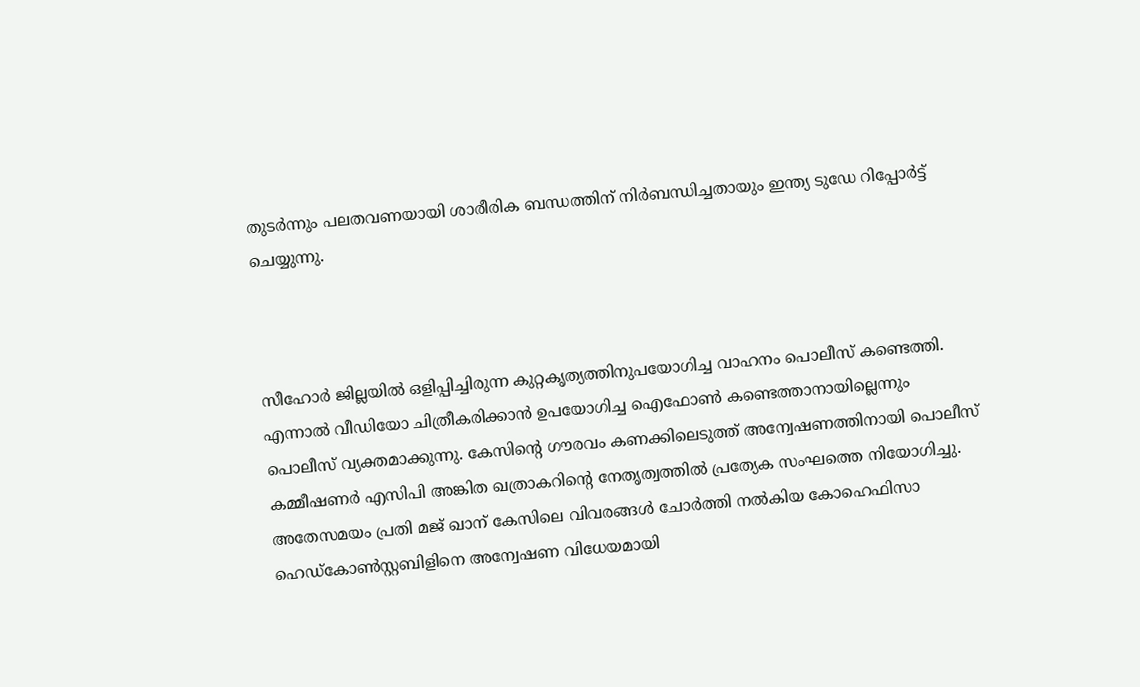തുടര്‍ന്നും പലതവണയായി ശാരീരിക ബന്ധത്തിന് നിര്‍ബന്ധിച്ചതായും ഇന്ത്യ ടുഡേ റിപ്പോര്‍ട്ട് ചെയ്യുന്നു.



സീഹോർ ജില്ലയില്‍ ഒളിപ്പിച്ചിരുന്ന കുറ്റകൃത്യത്തിനുപയോഗിച്ച വാഹനം പൊലീസ് കണ്ടെത്തി. എന്നാൽ വീഡിയോ ചിത്രീകരിക്കാന്‍ ഉപയോഗിച്ച ഐഫോണ്‍ കണ്ടെത്താനായില്ലെന്നും പൊലീസ് വ്യക്തമാക്കുന്നു. കേസിന്റെ ഗൗരവം കണക്കിലെടുത്ത് അന്വേഷണത്തിനായി പൊലീസ് കമ്മീഷണർ എസിപി അങ്കിത ഖത്രാകറിന്റെ നേതൃത്വത്തില്‍ പ്രത്യേക സംഘത്തെ നിയോഗിച്ചു. അതേസമയം പ്രതി മജ് ഖാന് കേസിലെ വിവരങ്ങള്‍ ചോര്‍ത്തി നല്‍കിയ കോഹെഫിസാ ഹെഡ്കോണ്‍സ്റ്റബിളിനെ അന്വേഷണ വിധേയമായി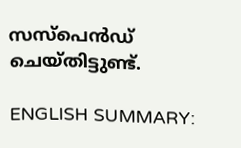സസ്പെന്‍ഡ് ചെയ്തിട്ടുണ്ട്.

ENGLISH SUMMARY: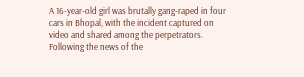A 16-year-old girl was brutally gang-raped in four cars in Bhopal, with the incident captured on video and shared among the perpetrators. Following the news of the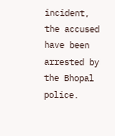incident, the accused have been arrested by the Bhopal police.